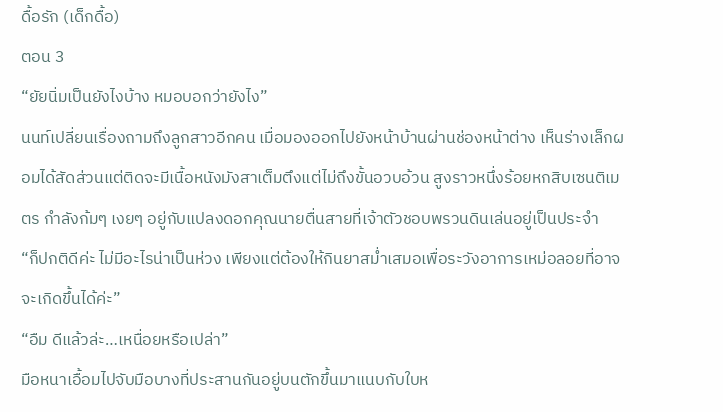ดื้อรัก (เด็กดื้อ)
ตอน 3
“ยัยนิ่มเป็นยังไงบ้าง หมอบอกว่ายังไง”
นนท์เปลี่ยนเรื่องถามถึงลูกสาวอีกคน เมื่อมองออกไปยังหน้าบ้านผ่านช่องหน้าต่าง เห็นร่างเล็กผอมได้สัดส่วนแต่ติดจะมีเนื้อหนังมังสาเต็มตึงแต่ไม่ถึงขั้นอวบอ้วน สูงราวหนึ่งร้อยหกสิบเซนติเมตร กำลังก้มๆ เงยๆ อยู่กับแปลงดอกคุณนายตื่นสายที่เจ้าตัวชอบพรวนดินเล่นอยู่เป็นประจำ
“ก็ปกติดีค่ะ ไม่มีอะไรน่าเป็นห่วง เพียงแต่ต้องให้กินยาสม่ำเสมอเพื่อระวังอาการเหม่อลอยที่อาจจะเกิดขึ้นได้ค่ะ”
“อืม ดีแล้วล่ะ…เหนื่อยหรือเปล่า”
มือหนาเอื้อมไปจับมือบางที่ประสานกันอยู่บนตักขึ้นมาแนบกับใบห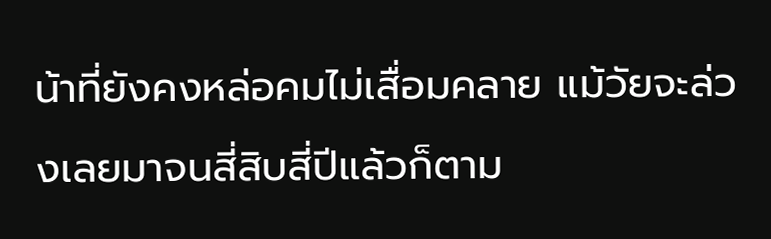น้าที่ยังคงหล่อคมไม่เสื่อมคลาย แม้วัยจะล่วงเลยมาจนสี่สิบสี่ปีแล้วก็ตาม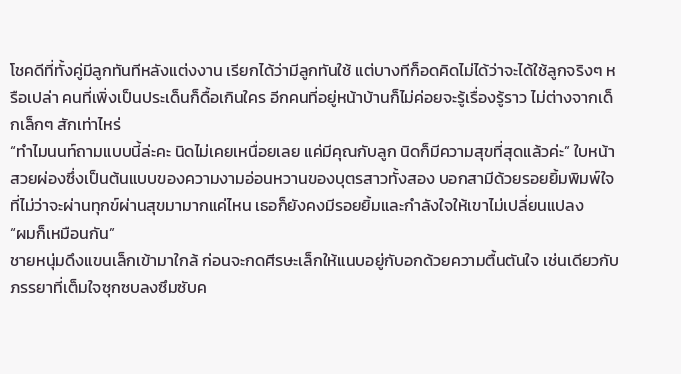โชคดีที่ทั้งคู่มีลูกทันทีหลังแต่งงาน เรียกได้ว่ามีลูกทันใช้ แต่บางทีก็อดคิดไม่ได้ว่าจะได้ใช้ลูกจริงๆ หรือเปล่า คนที่เพิ่งเป็นประเด็นก็ดื้อเกินใคร อีกคนที่อยู่หน้าบ้านก็ไม่ค่อยจะรู้เรื่องรู้ราว ไม่ต่างจากเด็กเล็กๆ สักเท่าไหร่
“ทำไมนนท์ถามแบบนี้ล่ะคะ นิดไม่เคยเหนื่อยเลย แค่มีคุณกับลูก นิดก็มีความสุขที่สุดแล้วค่ะ” ใบหน้าสวยผ่องซึ่งเป็นต้นแบบของความงามอ่อนหวานของบุตรสาวทั้งสอง บอกสามีด้วยรอยยิ้มพิมพ์ใจ ที่ไม่ว่าจะผ่านทุกข์ผ่านสุขมามากแค่ไหน เธอก็ยังคงมีรอยยิ้มและกำลังใจให้เขาไม่เปลี่ยนแปลง
“ผมก็เหมือนกัน”
ชายหนุ่มดึงแขนเล็กเข้ามาใกล้ ก่อนจะกดศีรษะเล็กให้แนบอยู่กับอกด้วยความตื้นตันใจ เช่นเดียวกับภรรยาที่เต็มใจซุกซบลงซึมซับค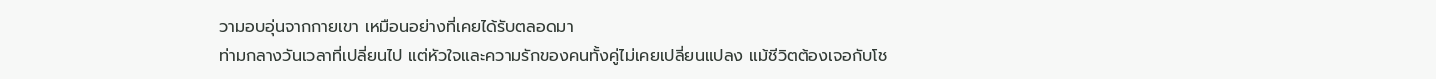วามอบอุ่นจากกายเขา เหมือนอย่างที่เคยได้รับตลอดมา
ท่ามกลางวันเวลาที่เปลี่ยนไป แต่หัวใจและความรักของคนทั้งคู่ไม่เคยเปลี่ยนแปลง แม้ชีวิตต้องเจอกับโช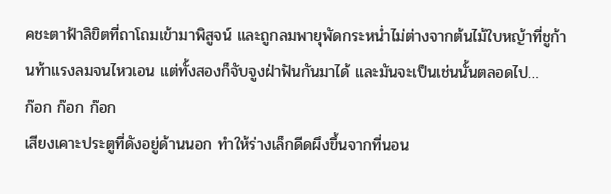คชะตาฟ้าลิขิตที่ถาโถมเข้ามาพิสูจน์ และถูกลมพายุพัดกระหน่ำไม่ต่างจากต้นไม้ใบหญ้าที่ชูก้านท้าแรงลมจนไหวเอน แต่ทั้งสองก็จับจูงฝ่าฟันกันมาได้ และมันจะเป็นเช่นนั้นตลอดไป…
ก๊อก ก๊อก ก๊อก
เสียงเคาะประตูที่ดังอยู่ด้านนอก ทำให้ร่างเล็กดีดผึงขึ้นจากที่นอน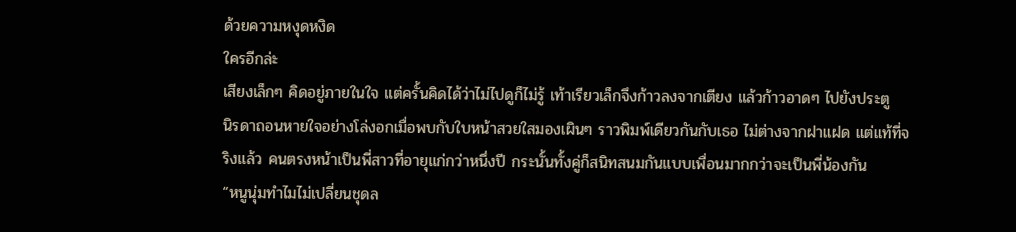ด้วยความหงุดหงิด
ใครอีกล่ะ
เสียงเล็กๆ คิดอยู่ภายในใจ แต่ครั้นคิดได้ว่าไม่ไปดูก็ไม่รู้ เท้าเรียวเล็กจึงก้าวลงจากเตียง แล้วก้าวอาดๆ ไปยังประตู
นิรดาถอนหายใจอย่างโล่งอกเมื่อพบกับใบหน้าสวยใสมองเผินๆ ราวพิมพ์เดียวกันกับเธอ ไม่ต่างจากฝาแฝด แต่แท้ที่จริงแล้ว คนตรงหน้าเป็นพี่สาวที่อายุแก่กว่าหนึ่งปี กระนั้นทั้งคู่ก็สนิทสนมกันแบบเพื่อนมากกว่าจะเป็นพี่น้องกัน
“หนูนุ่มทำไมไม่เปลี่ยนชุดล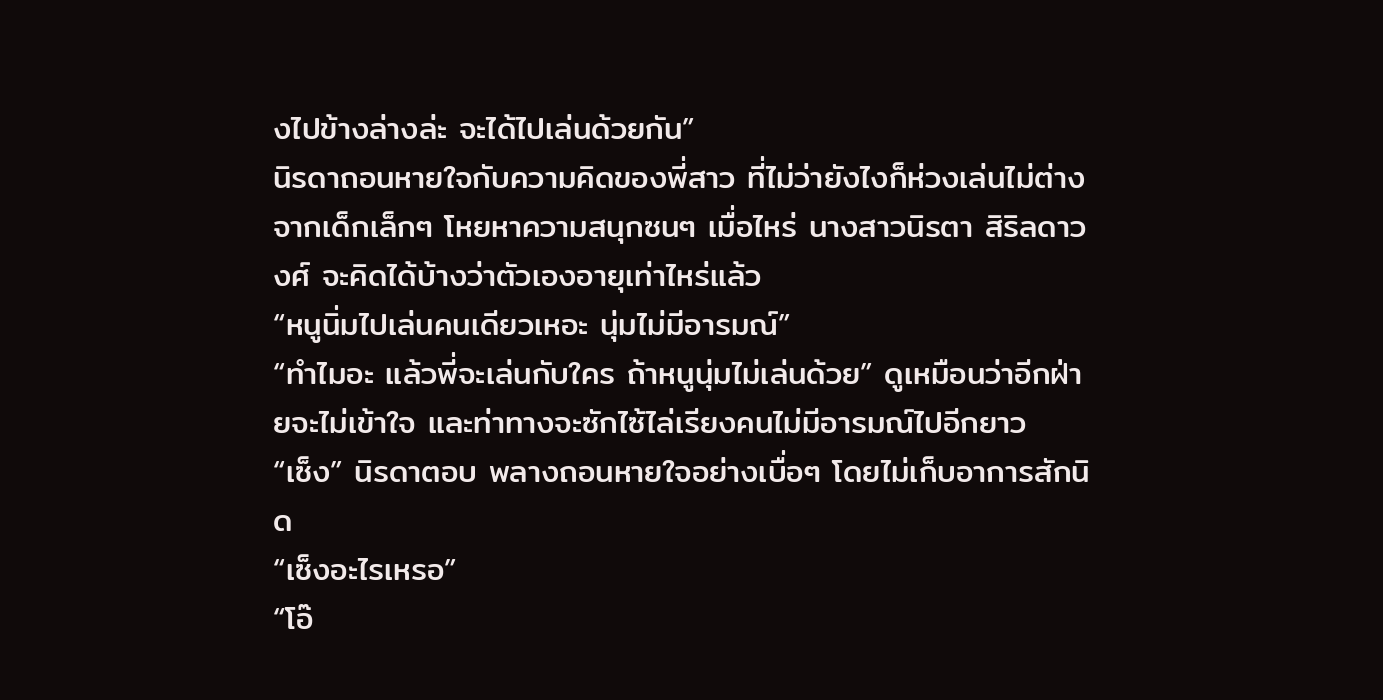งไปข้างล่างล่ะ จะได้ไปเล่นด้วยกัน”
นิรดาถอนหายใจกับความคิดของพี่สาว ที่ไม่ว่ายังไงก็ห่วงเล่นไม่ต่างจากเด็กเล็กๆ โหยหาความสนุกซนๆ เมื่อไหร่ นางสาวนิรตา สิริลดาวงศ์ จะคิดได้บ้างว่าตัวเองอายุเท่าไหร่แล้ว
“หนูนิ่มไปเล่นคนเดียวเหอะ นุ่มไม่มีอารมณ์”
“ทำไมอะ แล้วพี่จะเล่นกับใคร ถ้าหนูนุ่มไม่เล่นด้วย” ดูเหมือนว่าอีกฝ่ายจะไม่เข้าใจ และท่าทางจะซักไซ้ไล่เรียงคนไม่มีอารมณ์ไปอีกยาว
“เซ็ง” นิรดาตอบ พลางถอนหายใจอย่างเบื่อๆ โดยไม่เก็บอาการสักนิด
“เซ็งอะไรเหรอ”
“โอ๊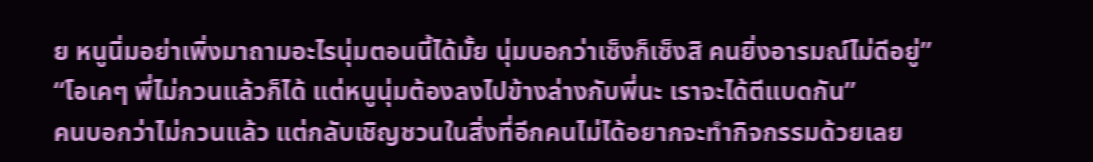ย หนูนิ่มอย่าเพิ่งมาถามอะไรนุ่มตอนนี้ได้มั้ย นุ่มบอกว่าเซ็งก็เซ็งสิ คนยิ่งอารมณ์ไม่ดีอยู่”
“โอเคๆ พี่ไม่กวนแล้วก็ได้ แต่หนูนุ่มต้องลงไปข้างล่างกับพี่นะ เราจะได้ตีแบดกัน”
คนบอกว่าไม่กวนแล้ว แต่กลับเชิญชวนในสิ่งที่อีกคนไม่ได้อยากจะทำกิจกรรมด้วยเลย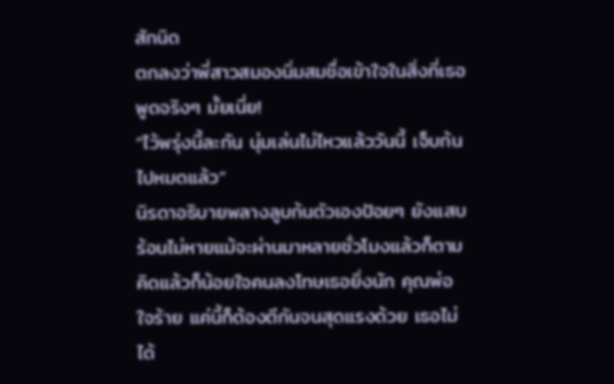สักนิด
ตกลงว่าพี่สาวสมองนิ่มสมชื่อเข้าใจในสิ่งที่เธอพูดจริงๆ มั้ยเนี่ย!
“ไว้พรุ่งนี้ละกัน นุ่มเล่นไม่ไหวแล้ววันนี้ เจ็บก้นไปหมดแล้ว”
นิรดาอธิบายพลางลูบก้นตัวเองป้อยๆ ยังแสบร้อนไม่หายแม้จะผ่านมาหลายชั่วโมงแล้วก็ตาม
คิดแล้วก็น้อยใจคนลงโทษเธอยิ่งนัก คุณพ่อใจร้าย แค่นี้ก็ต้องตีกันจนสุดแรงด้วย เธอไม่ได้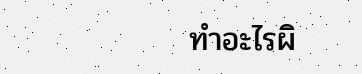ทำอะไรผิ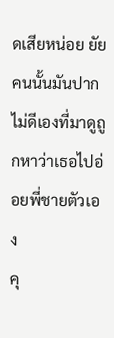ดเสียหน่อย ยัยคนนั้นมันปากไม่ดีเองที่มาดูถูกหาว่าเธอไปอ่อยพี่ชายตัวเอง
คุ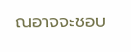ณอาจจะชอบ